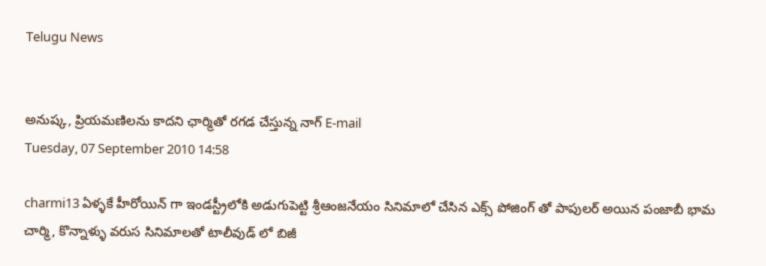Telugu News


అనుష్క, ప్రియమణిలను కాదని ఛార్మితో రగడ చేస్తున్న నాగ్ E-mail
Tuesday, 07 September 2010 14:58

charmi13 ఏళ్ళకే హీరోయిన్ గా ఇండస్ట్రీలోకి అడుగుపెట్టి శ్రీఆంజనేయం సినిమాలో చేసిన ఎక్స్ పోజింగ్ తో పాపులర్ అయిన పంజాబీ భామ చార్మి, కొన్నాళ్ళు వరుస సినిమాలతో టాలీవుడ్ లో బిజీ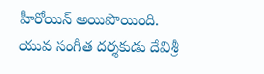హీరోయిన్ అయిపొయింది. యువ సంగీత దర్శకుడు దేవిశ్రీ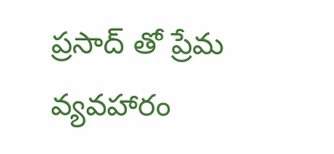ప్రసాద్ తో ప్రేమ వ్యవహారం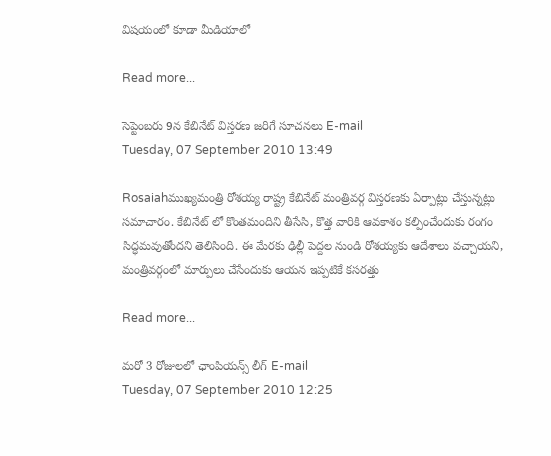విషయంలో కూడా మీడియాలో

Read more...

సెప్టెంబరు 9న కేబినేట్ విస్తరణ జరిగే సూచనలు E-mail
Tuesday, 07 September 2010 13:49

Rosaiahముఖ్యమంత్రి రోశయ్య రాష్ట్ర కేబినేట్ మంత్రివర్గ విస్తరణకు ఏర్పాట్లు చేస్తున్నట్లు సమాచారం. కేబినేట్ లో కొంతమందిని తీసేసి, కొత్త వారికి ఆవకాశం కల్పించేందుకు రంగం సిద్ధమవుతోందని తెలిసింది. ఈ మేరకు ఢిల్లీ పెద్దల నుండి రోశయ్యకు ఆదేశాలు వచ్చాయని, మంత్రివర్గంలో మార్పులు చేసేందుకు ఆయన ఇప్పటికే కసరత్తు

Read more...

మరో 3 రోజులలో ఛాంపియన్స్ లీగ్ E-mail
Tuesday, 07 September 2010 12:25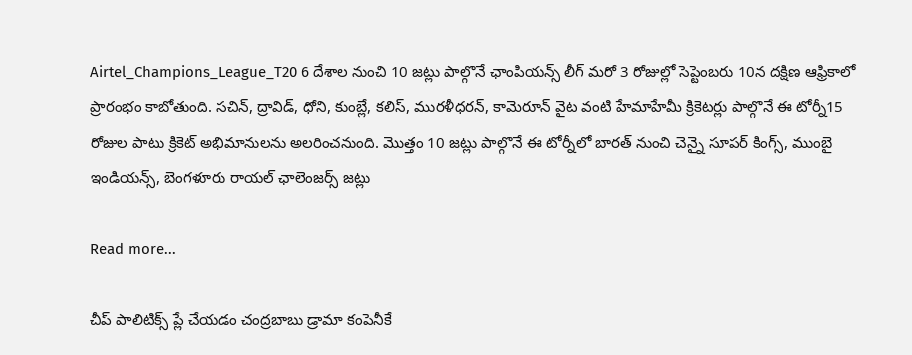Airtel_Champions_League_T20 6 దేశాల నుంచి 10 జట్లు పాల్గొనే ఛాంపియన్స్ లీగ్ మరో 3 రోజుల్లో సెప్టెంబరు 10న దక్షిణ ఆఫ్రికాలో ప్రారంభం కాబోతుంది. సచిన్, ద్రావిడ్, ధోని, కుంబ్లే, కలిస్, మురళీధరన్, కామెరూన్ వైట వంటి హేమాహేమీ క్రికెటర్లు పాల్గొనే ఈ టోర్నీ15 రోజుల పాటు క్రికెట్ అభిమానులను అలరించనుంది. మొత్తం 10 జట్లు పాల్గొనే ఈ టోర్నీలో బారత్ నుంచి చెన్నై సూపర్ కింగ్స్, ముంబై ఇండియన్స్, బెంగళూరు రాయల్ ఛాలెంజర్స్ జట్లు

Read more...

చీప్ పాలిటిక్స్ ప్లే చేయడం చంద్రబాబు డ్రామా కంపెనీకే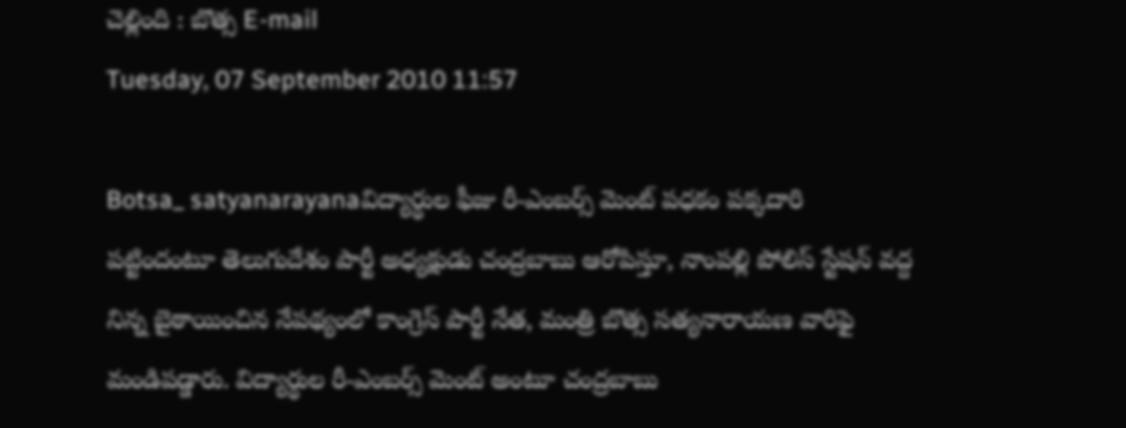చెల్లింది : బొత్స E-mail
Tuesday, 07 September 2010 11:57

Botsa_ satyanarayanaవిద్యార్ధుల ఫీజు రీ-ఎంబర్స్ మెంట్ పధకం పక్కదారి పట్టిందంటూ తెలుగుదేశం పార్టీ అధ్యక్షుడు చంద్రబాబు ఆరోపిస్తూ, నాంపల్లి పోలిస్ స్టేషన్ వద్ద నిన్న బైఠాయించిన నేపథ్యంలో కాంగ్రెస్ పార్టీ నేత, మంత్రి బొత్స సత్యనారాయణ వారిఫై మండిపడ్డారు. విద్యార్ధుల రీ-ఎంబర్స్ మెంట్ అంటూ చంద్రబాబు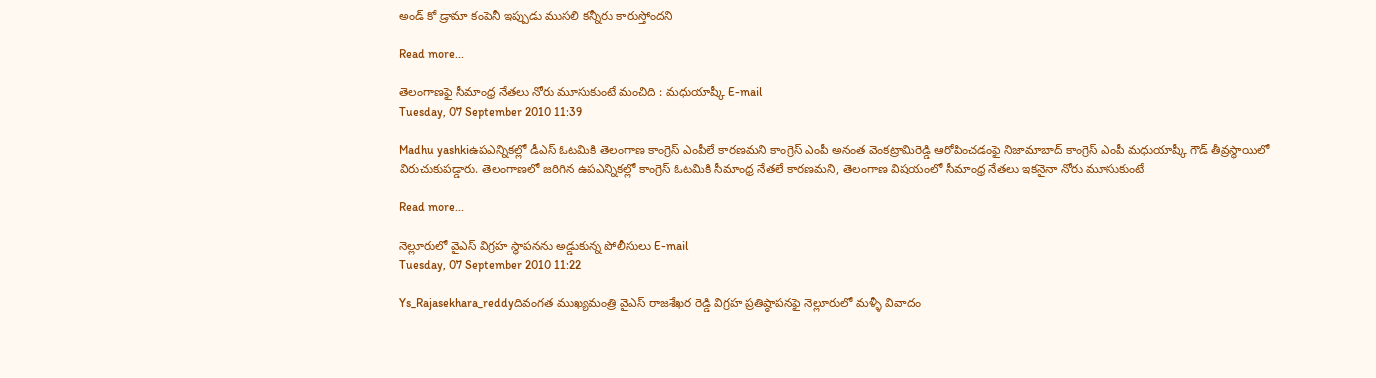అండ్ కో డ్రామా కంపెనీ ఇప్పుడు ముసలి కన్నీరు కారుస్తోందని

Read more...

తెలంగాణఫై సీమాంధ్ర నేతలు నోరు మూసుకుంటే మంచిది : మధుయాష్కీ E-mail
Tuesday, 07 September 2010 11:39

Madhu yashkiఉపఎన్నికల్లో డీఎస్ ఓటమికి తెలంగాణ కాంగ్రెస్ ఎంపీలే కారణమని కాంగ్రెస్ ఎంపీ అనంత వెంకట్రామిరెడ్డి ఆరోపించడంఫై నిజామాబాద్ కాంగ్రెస్ ఎంపీ మధుయాష్కీ గౌడ్ తీవ్రస్థాయిలో విరుచుకుపడ్డారు. తెలంగాణలో జరిగిన ఉపఎన్నికల్లో కాంగ్రెస్ ఓటమికి సీమాంధ్ర నేతలే కారణమని, తెలంగాణ విషయంలో సీమాంధ్ర నేతలు ఇకనైనా నోరు మూసుకుంటే

Read more...

నెల్లూరులో వైఎస్ విగ్రహ స్థాపనను అడ్డుకున్న పోలీసులు E-mail
Tuesday, 07 September 2010 11:22

Ys_Rajasekhara_reddyదివంగత ముఖ్యమంత్రి వైఎస్ రాజశేఖర రెడ్డి విగ్రహ ప్రతిష్ఠాపనఫై నెల్లూరులో మళ్ళీ వివాదం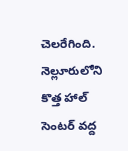చెలరేగింది. నెల్లూరులోని కొత్త హాల్ సెంటర్ వద్ద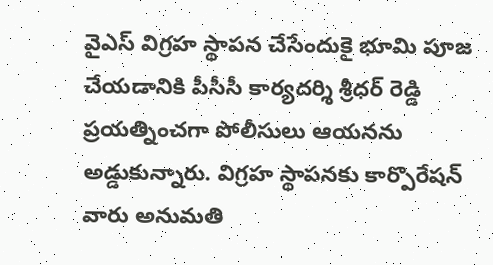వైఎస్ విగ్రహ స్థాపన చేసేందుకై భూమి పూజ చేయడానికి పీసీసీ కార్యదర్శి శ్రీధర్ రెడ్డి ప్రయత్నించగా పోలీసులు ఆయనను అడ్డుకున్నారు. విగ్రహ స్థాపనకు కార్పొరేషన్ వారు అనుమతి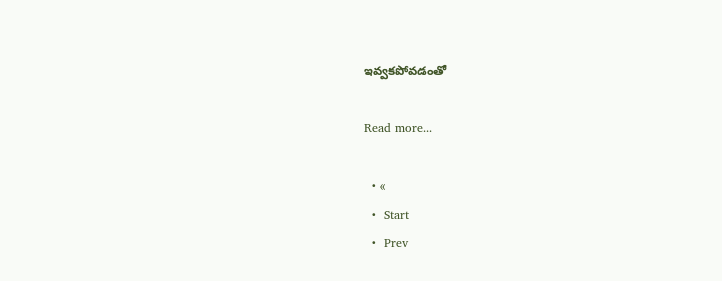ఇవ్వకపోవడంతో

Read more...

  • «
  •  Start
  •  Prev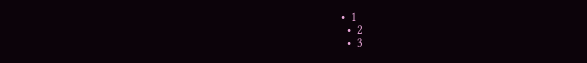•  1
  •  2
  •  3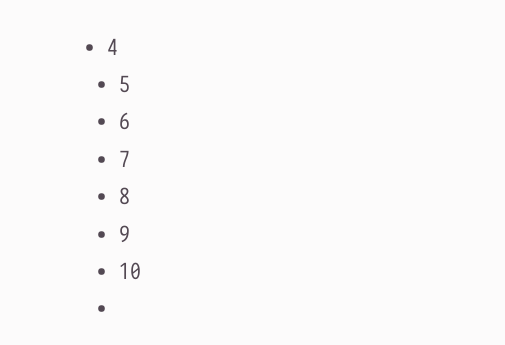•  4
  •  5
  •  6
  •  7
  •  8
  •  9
  •  10
  •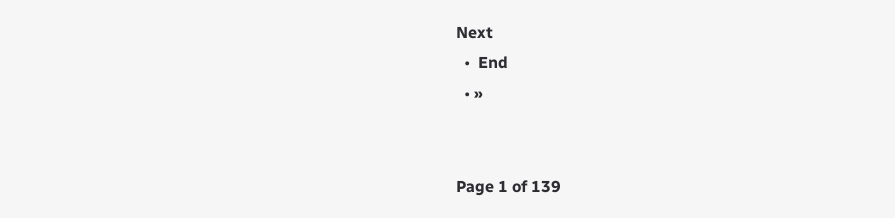Next
  •  End
  • »


Page 1 of 139